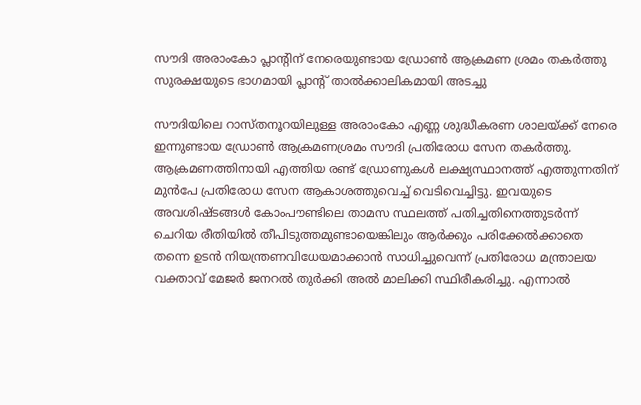സൗദി അരാംകോ പ്ലാന്റിന് നേരെയുണ്ടായ ഡ്രോൺ ആക്രമണ ശ്രമം തകർത്തു
സുരക്ഷയുടെ ഭാഗമായി പ്ലാന്റ് താൽക്കാലികമായി അടച്ചു

സൗദിയിലെ റാസ്തനൂറയിലുള്ള അരാംകോ എണ്ണ ശുദ്ധീകരണ ശാലയ്ക്ക് നേരെ ഇന്നുണ്ടായ ഡ്രോൺ ആക്രമണശ്രമം സൗദി പ്രതിരോധ സേന തകർത്തു. ആക്രമണത്തിനായി എത്തിയ രണ്ട് ഡ്രോണുകൾ ലക്ഷ്യസ്ഥാനത്ത് എത്തുന്നതിന് മുൻപേ പ്രതിരോധ സേന ആകാശത്തുവെച്ച് വെടിവെച്ചിട്ടു. ഇവയുടെ അവശിഷ്ടങ്ങൾ കോംപൗണ്ടിലെ താമസ സ്ഥലത്ത് പതിച്ചതിനെത്തുടർന്ന് ചെറിയ രീതിയിൽ തീപിടുത്തമുണ്ടായെങ്കിലും ആർക്കും പരിക്കേൽക്കാതെ തന്നെ ഉടൻ നിയന്ത്രണവിധേയമാക്കാൻ സാധിച്ചുവെന്ന് പ്രതിരോധ മന്ത്രാലയ വക്താവ് മേജർ ജനറൽ തുർക്കി അൽ മാലിക്കി സ്ഥിരീകരിച്ചു. എന്നാൽ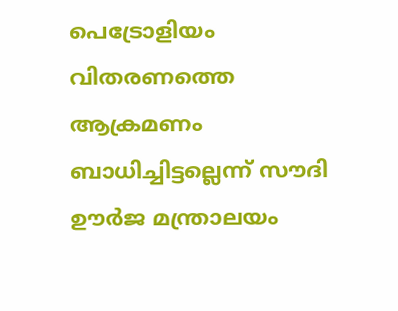പെട്രോളിയം വിതരണത്തെ ആക്രമണം ബാധിച്ചിട്ടല്ലെന്ന് സൗദി ഊർജ മന്ത്രാലയം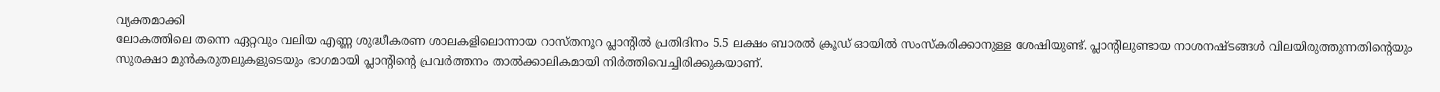വ്യക്തമാക്കി
ലോകത്തിലെ തന്നെ ഏറ്റവും വലിയ എണ്ണ ശുദ്ധീകരണ ശാലകളിലൊന്നായ റാസ്തനൂറ പ്ലാന്റിൽ പ്രതിദിനം 5.5 ലക്ഷം ബാരൽ ക്രൂഡ് ഓയിൽ സംസ്കരിക്കാനുള്ള ശേഷിയുണ്ട്. പ്ലാന്റിലുണ്ടായ നാശനഷ്ടങ്ങൾ വിലയിരുത്തുന്നതിന്റെയും സുരക്ഷാ മുൻകരുതലുകളുടെയും ഭാഗമായി പ്ലാന്റിന്റെ പ്രവർത്തനം താൽക്കാലികമായി നിർത്തിവെച്ചിരിക്കുകയാണ്.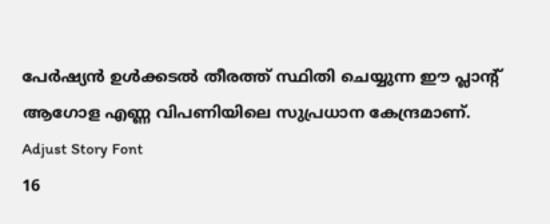പേർഷ്യൻ ഉൾക്കടൽ തീരത്ത് സ്ഥിതി ചെയ്യുന്ന ഈ പ്ലാന്റ് ആഗോള എണ്ണ വിപണിയിലെ സുപ്രധാന കേന്ദ്രമാണ്.
Adjust Story Font
16